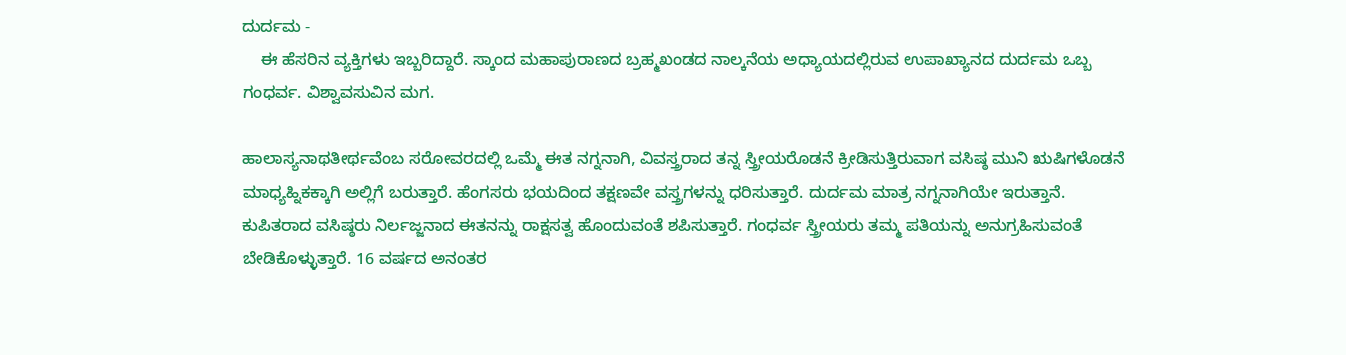ದುರ್ದಮ -
    ಈ ಹೆಸರಿನ ವ್ಯಕ್ತಿಗಳು ಇಬ್ಬರಿದ್ದಾರೆ. ಸ್ಕಾಂದ ಮಹಾಪುರಾಣದ ಬ್ರಹ್ಮಖಂಡದ ನಾಲ್ಕನೆಯ ಅಧ್ಯಾಯದಲ್ಲಿರುವ ಉಪಾಖ್ಯಾನದ ದುರ್ದಮ ಒಬ್ಬ ಗಂಧರ್ವ. ವಿಶ್ವಾವಸುವಿನ ಮಗ.

ಹಾಲಾಸ್ಯನಾಥತೀರ್ಥವೆಂಬ ಸರೋವರದಲ್ಲಿ ಒಮ್ಮೆ ಈತ ನಗ್ನನಾಗಿ, ವಿವಸ್ತ್ರರಾದ ತನ್ನ ಸ್ತ್ರೀಯರೊಡನೆ ಕ್ರೀಡಿಸುತ್ತಿರುವಾಗ ವಸಿಷ್ಠ ಮುನಿ ಋಷಿಗಳೊಡನೆ ಮಾಧ್ಯಹ್ನಿಕಕ್ಕಾಗಿ ಅಲ್ಲಿಗೆ ಬರುತ್ತಾರೆ. ಹೆಂಗಸರು ಭಯದಿಂದ ತಕ್ಷಣವೇ ವಸ್ತ್ರಗಳನ್ನು ಧರಿಸುತ್ತಾರೆ. ದುರ್ದಮ ಮಾತ್ರ ನಗ್ನನಾಗಿಯೇ ಇರುತ್ತಾನೆ. ಕುಪಿತರಾದ ವಸಿಷ್ಠರು ನಿರ್ಲಜ್ಜನಾದ ಈತನನ್ನು ರಾಕ್ಷಸತ್ವ ಹೊಂದುವಂತೆ ಶಪಿಸುತ್ತಾರೆ. ಗಂಧರ್ವ ಸ್ತ್ರೀಯರು ತಮ್ಮ ಪತಿಯನ್ನು ಅನುಗ್ರಹಿಸುವಂತೆ ಬೇಡಿಕೊಳ್ಳುತ್ತಾರೆ. 16 ವರ್ಷದ ಅನಂತರ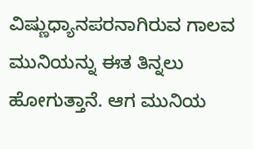ವಿಷ್ಣುಧ್ಯಾನಪರನಾಗಿರುವ ಗಾಲವ ಮುನಿಯನ್ನು ಈತ ತಿನ್ನಲು ಹೋಗುತ್ತಾನೆ. ಆಗ ಮುನಿಯ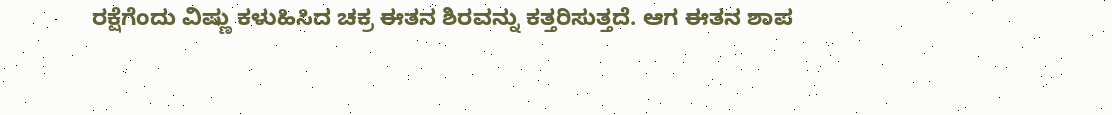ರಕ್ಷೆಗೆಂದು ವಿಷ್ಣು ಕಳುಹಿಸಿದ ಚಕ್ರ ಈತನ ಶಿರವನ್ನು ಕತ್ತರಿಸುತ್ತದೆ. ಆಗ ಈತನ ಶಾಪ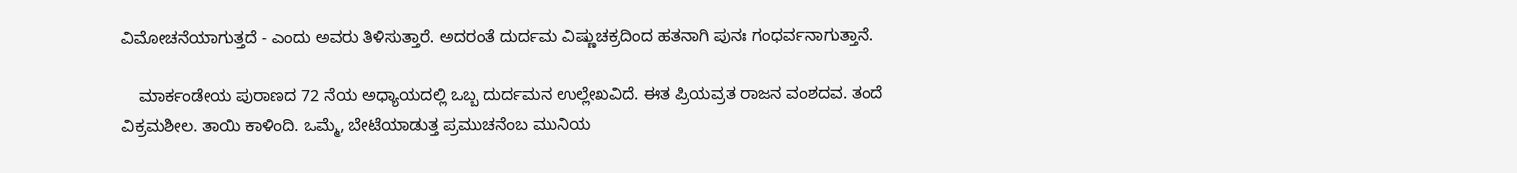ವಿಮೋಚನೆಯಾಗುತ್ತದೆ - ಎಂದು ಅವರು ತಿಳಿಸುತ್ತಾರೆ. ಅದರಂತೆ ದುರ್ದಮ ವಿಷ್ಣುಚಕ್ರದಿಂದ ಹತನಾಗಿ ಪುನಃ ಗಂಧರ್ವನಾಗುತ್ತಾನೆ.

    ಮಾರ್ಕಂಡೇಯ ಪುರಾಣದ 72 ನೆಯ ಅಧ್ಯಾಯದಲ್ಲಿ ಒಬ್ಬ ದುರ್ದಮನ ಉಲ್ಲೇಖವಿದೆ. ಈತ ಪ್ರಿಯವ್ರತ ರಾಜನ ವಂಶದವ. ತಂದೆ ವಿಕ್ರಮಶೀಲ. ತಾಯಿ ಕಾಳಿಂದಿ. ಒಮ್ಮೆ, ಬೇಟೆಯಾಡುತ್ತ ಪ್ರಮುಚನೆಂಬ ಮುನಿಯ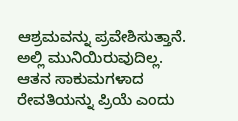ಆಶ್ರಮವನ್ನು ಪ್ರವೇಶಿಸುತ್ತಾನೆ. ಅಲ್ಲಿ ಮುನಿಯಿರುವುದಿಲ್ಲ. ಆತನ ಸಾಕುಮಗಳಾದ ರೇವತಿಯನ್ನು ಪ್ರಿಯೆ ಎಂದು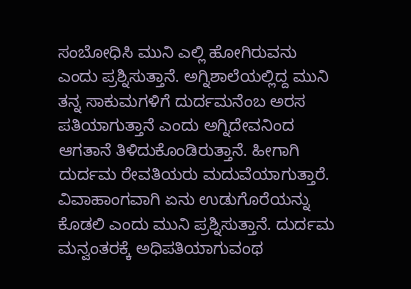ಸಂಬೋಧಿಸಿ ಮುನಿ ಎಲ್ಲಿ ಹೋಗಿರುವನು ಎಂದು ಪ್ರಶ್ನಿಸುತ್ತಾನೆ. ಅಗ್ನಿಶಾಲೆಯಲ್ಲಿದ್ದ ಮುನಿ ತನ್ನ ಸಾಕುಮಗಳಿಗೆ ದುರ್ದಮನೆಂಬ ಅರಸ ಪತಿಯಾಗುತ್ತಾನೆ ಎಂದು ಅಗ್ನಿದೇವನಿಂದ ಆಗತಾನೆ ತಿಳಿದುಕೊಂಡಿರುತ್ತಾನೆ. ಹೀಗಾಗಿ ದುರ್ದಮ ರೇವತಿಯರು ಮದುವೆಯಾಗುತ್ತಾರೆ. ವಿವಾಹಾಂಗವಾಗಿ ಏನು ಉಡುಗೊರೆಯನ್ನು ಕೊಡಲಿ ಎಂದು ಮುನಿ ಪ್ರಶ್ನಿಸುತ್ತಾನೆ. ದುರ್ದಮ ಮನ್ವಂತರಕ್ಕೆ ಅಧಿಪತಿಯಾಗುವಂಥ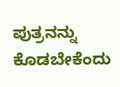ಪುತ್ರನನ್ನು ಕೊಡಬೇಕೆಂದು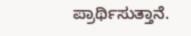ಪ್ರಾರ್ಥಿಸುತ್ತಾನೆ.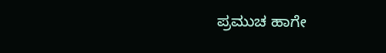ಪ್ರಮುಚ ಹಾಗೇ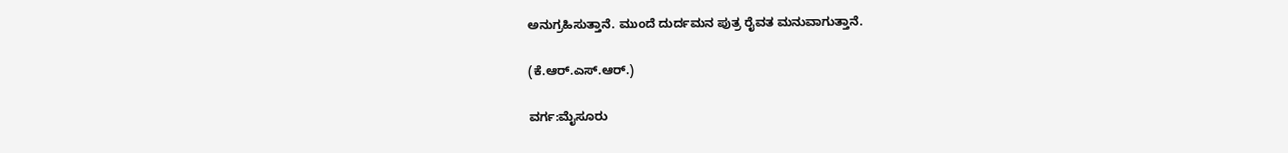ಅನುಗ್ರಹಿಸುತ್ತಾನೆ. ಮುಂದೆ ದುರ್ದಮನ ಪುತ್ರ ರೈವತ ಮನುವಾಗುತ್ತಾನೆ.

(ಕೆ.ಆರ್.ಎಸ್.ಆರ್.)

ವರ್ಗ:ಮೈಸೂರು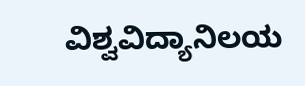ವಿಶ್ವವಿದ್ಯಾನಿಲಯ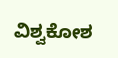ವಿಶ್ವಕೋಶ